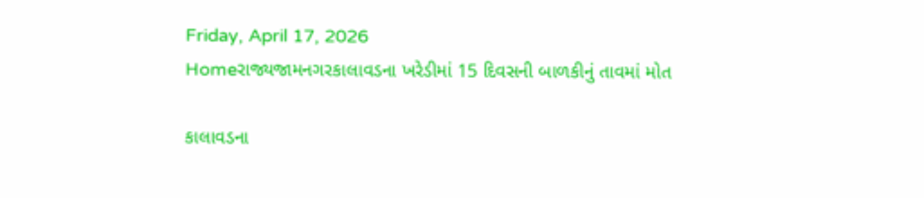Friday, April 17, 2026
Homeરાજ્યજામનગરકાલાવડના ખરેડીમાં 15 દિવસની બાળકીનું તાવમાં મોત

કાલાવડના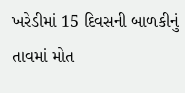ખરેડીમાં 15 દિવસની બાળકીનું તાવમાં મોત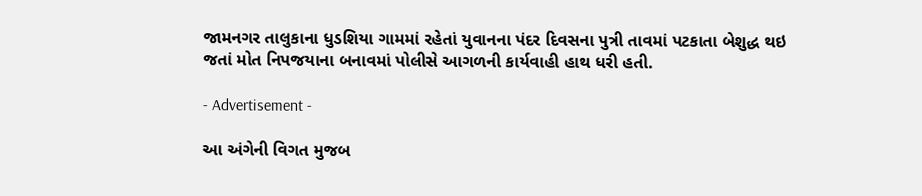જામનગર તાલુકાના ધુડશિયા ગામમાં રહેતાં યુવાનના પંદર દિવસના પુત્રી તાવમાં પટકાતા બેશુદ્ધ થઇ જતાં મોત નિપજયાના બનાવમાં પોલીસે આગળની કાર્યવાહી હાથ ધરી હતી.

- Advertisement -

આ અંગેની વિગત મુજબ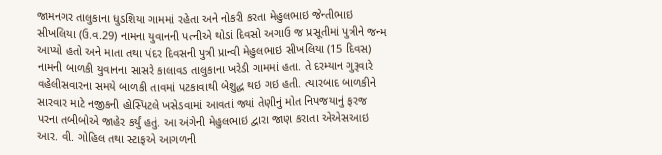જામનગર તાલુકાના ધુડશિયા ગામમાં રહેતા અને નોકરી કરતા મેહુલભાઇ જેન્તીભાઇ સીખલિયા (ઉ.વ.29) નામના યુવાનની પત્નીએ થોડાં દિવસો અગાઉ જ પ્રસૂતીમાં પુત્રીને જન્મ આપ્યો હતો અને માતા તથા પંદર દિવસની પુત્રી પ્રાન્વી મેહુલભાઇ સીખલિયા (15 દિવસ) નામની બાળકી યુવાનના સાસરે કાલાવડ તાલુકાના ખરેડી ગામમાં હતા. તે દરમ્યાન ગુરૂવારે વહેલીસવારના સમયે બાળકી તાવમાં પટકાવાથી બેશુદ્ધ થઇ ગઇ હતી. ત્યારબાદ બાળકીને સારવાર માટે નજીકની હોસ્પિટલે ખસેડવામાં આવતાં જ્યાં તેણીનું મોત નિપજયાનું ફરજ પરના તબીબોએ જાહેર કર્યું હતું. આ અંગેની મેહુલભાઇ દ્વારા જાણ કરાતા એએસઆઇ આર. વી. ગોહિલ તથા સ્ટાફએ આગળની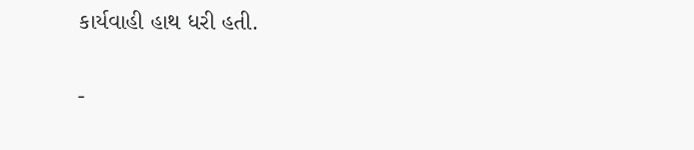કાર્યવાહી હાથ ધરી હતી.

-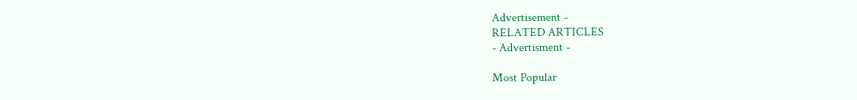Advertisement -
RELATED ARTICLES
- Advertisment -

Most Popular